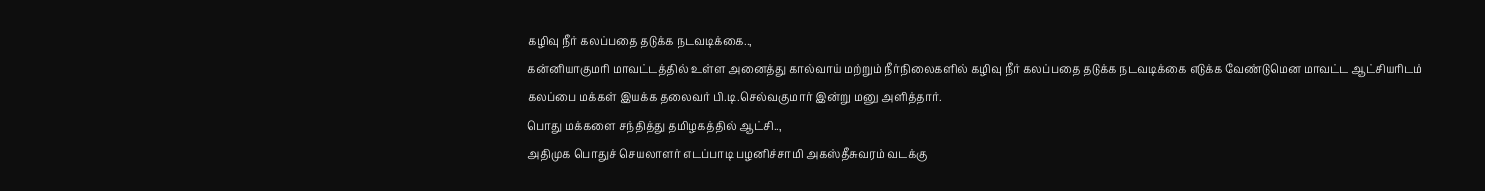கழிவு நீர் கலப்பதை தடுக்க நடவடிக்கை..,
கன்னியாகுமரி மாவட்டத்தில் உள்ள அனைத்து கால்வாய் மற்றும் நீர்நிலைகளில் கழிவு நீர் கலப்பதை தடுக்க நடவடிக்கை எடுக்க வேண்டுமென மாவட்ட ஆட்சியரிடம் கலப்பை மக்கள் இயக்க தலைவர் பி.டி.செல்வகுமார் இன்று மனு அளித்தார்.
பொது மக்களை சந்தித்து தமிழகத்தில் ஆட்சி..,
அதிமுக பொதுச் செயலாளர் எடப்பாடி பழனிச்சாமி அகஸ்தீசுவரம் வடக்கு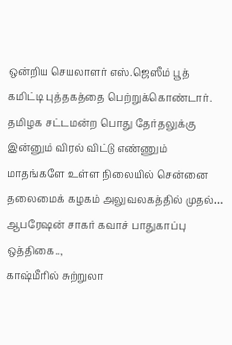ஒன்றிய செயலாளர் எஸ்.ஜெஸீம் பூத் கமிட்டி புத்தகத்தை பெற்றுக்கொண்டார். தமிழக சட்டமன்ற பொது தேர்தலுக்கு இன்னும் விரல் விட்டு எண்ணும் மாதங்களே உள்ள நிலையில் சென்னை தலைமைக் கழகம் அலுவலகத்தில் முதல்…
ஆபரேஷன் சாகர் கவாச் பாதுகாப்பு ஒத்திகை..,
காஷ்மீரில் சுற்றுலா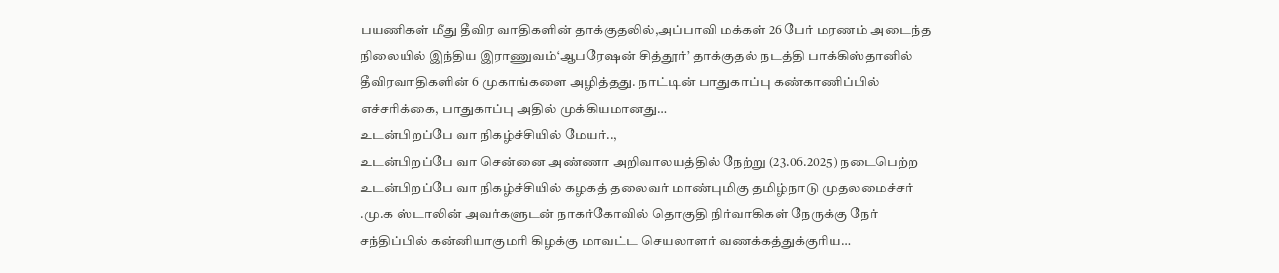பயணிகள் மீது தீவிர வாதிகளின் தாக்குதலில்,அப்பாவி மக்கள் 26 பேர் மரணம் அடைந்த நிலையில் இந்திய இராணுவம்‘ஆபரேஷன் சித்தூர்’ தாக்குதல் நடத்தி பாக்கிஸ்தானில் தீவிரவாதிகளின் 6 முகாங்களை அழித்தது. நாட்டின் பாதுகாப்பு கண்காணிப்பில் எச்சரிக்கை, பாதுகாப்பு அதில் முக்கியமானது…
உடன்பிறப்பே வா நிகழ்ச்சியில் மேயர்..,
உடன்பிறப்பே வா சென்னை அண்ணா அறிவாலயத்தில் நேற்று (23.06.2025) நடைபெற்ற உடன்பிறப்பே வா நிகழ்ச்சியில் கழகத் தலைவர் மாண்புமிகு தமிழ்நாடு முதலமைச்சர் .மு.க ஸ்டாலின் அவர்களுடன் நாகர்கோவில் தொகுதி நிர்வாகிகள் நேருக்கு நேர் சந்திப்பில் கன்னியாகுமரி கிழக்கு மாவட்ட செயலாளர் வணக்கத்துக்குரிய…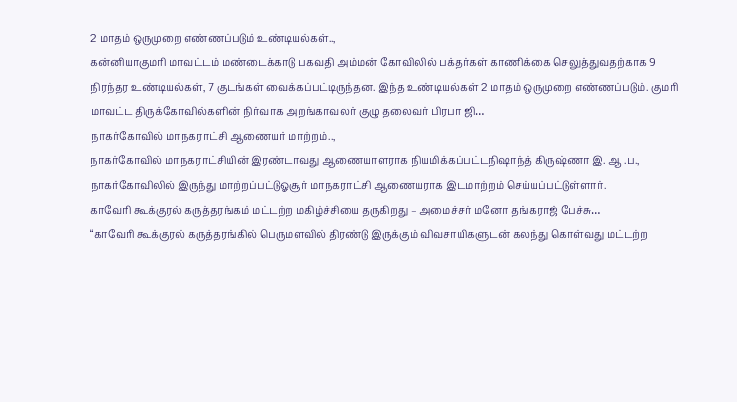2 மாதம் ஒருமுறை எண்ணப்படும் உண்டியல்கள்..,
கன்னியாகுமரி மாவட்டம் மண்டைக்காடு பகவதி அம்மன் கோவிலில் பக்தர்கள் காணிக்கை செலுத்துவதற்காக 9 நிரந்தர உண்டியல்கள், 7 குடங்கள் வைக்கப்பட்டிருந்தன. இந்த உண்டியல்கள் 2 மாதம் ஒருமுறை எண்ணப்படும். குமரி மாவட்ட திருக்கோவில்களின் நிர்வாக அறங்காவலர் குழு தலைவர் பிரபா ஜி…
நாகர்கோவில் மாநகராட்சி ஆணையர் மாற்றம்..,
நாகர்கோவில் மாநகராட்சியின் இரண்டாவது ஆணையாளராக நியமிக்கப்பட்டநிஷாந்த் கிருஷ்ணா இ. ஆ .ப., நாகர்கோவிலில் இருந்து மாற்றப்பட்டுஓசூர் மாநகராட்சி ஆணையராக இடமாற்றம் செய்யப்பட்டுள்ளார்.
காவேரி கூக்குரல் கருத்தரங்கம் மட்டற்ற மகிழ்ச்சியை தருகிறது – அமைச்சர் மனோ தங்கராஜ் பேச்சு…
“காவேரி கூக்குரல் கருத்தரங்கில் பெருமளவில் திரண்டு இருக்கும் விவசாயிகளுடன் கலந்து கொள்வது மட்டற்ற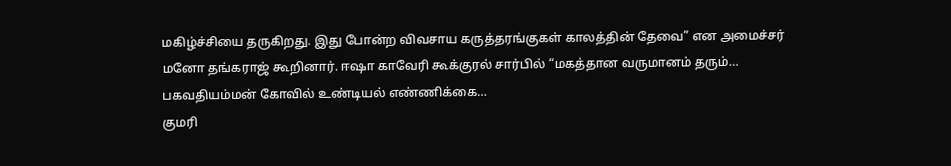மகிழ்ச்சியை தருகிறது. இது போன்ற விவசாய கருத்தரங்குகள் காலத்தின் தேவை” என அமைச்சர் மனோ தங்கராஜ் கூறினார். ஈஷா காவேரி கூக்குரல் சார்பில் “மகத்தான வருமானம் தரும்…
பகவதியம்மன் கோவில் உண்டியல் எண்ணிக்கை…
குமரி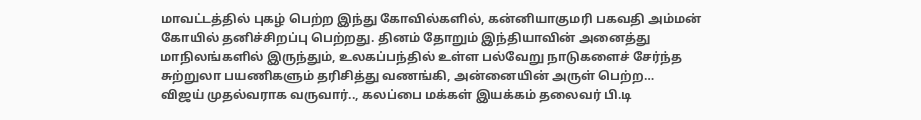மாவட்டத்தில் புகழ் பெற்ற இந்து கோவில்களில், கன்னியாகுமரி பகவதி அம்மன் கோயில் தனிச்சிறப்பு பெற்றது. தினம் தோறும் இந்தியாவின் அனைத்து மாநிலங்களில் இருந்தும், உலகப்பந்தில் உள்ள பல்வேறு நாடுகளைச் சேர்ந்த சுற்றுலா பயணிகளும் தரிசித்து வணங்கி, அன்னையின் அருள் பெற்ற…
விஜய் முதல்வராக வருவார்.., கலப்பை மக்கள் இயக்கம் தலைவர் பி.டி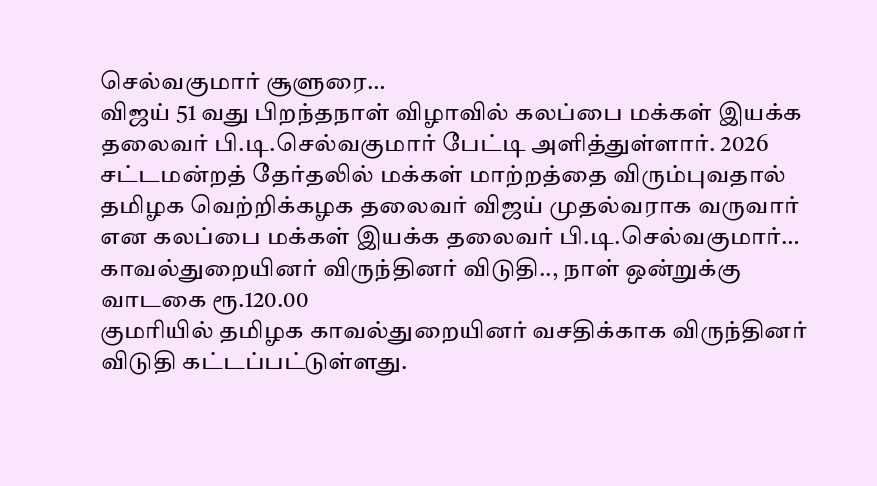செல்வகுமார் சூளுரை…
விஜய் 51 வது பிறந்தநாள் விழாவில் கலப்பை மக்கள் இயக்க தலைவர் பி.டி.செல்வகுமார் பேட்டி அளித்துள்ளார். 2026 சட்டமன்றத் தேர்தலில் மக்கள் மாற்றத்தை விரும்புவதால் தமிழக வெற்றிக்கழக தலைவர் விஜய் முதல்வராக வருவார் என கலப்பை மக்கள் இயக்க தலைவர் பி.டி.செல்வகுமார்…
காவல்துறையினர் விருந்தினர் விடுதி.., நாள் ஒன்றுக்கு வாடகை ரூ.120.00
குமரியில் தமிழக காவல்துறையினர் வசதிக்காக விருந்தினர் விடுதி கட்டப்பட்டுள்ளது.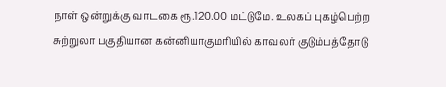நாள் ஒன்றுக்கு வாடகை ரூ.120.00 மட்டுமே. உலகப் புகழ்பெற்ற சுற்றுலா பகுதியான கன்னியாகுமரியில் காவலர் குடும்பத்தோடு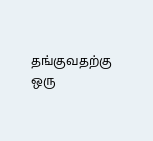தங்குவதற்கு ஒரு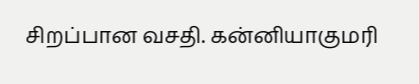சிறப்பான வசதி. கன்னியாகுமரி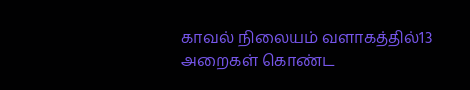காவல் நிலையம் வளாகத்தில்13 அறைகள் கொண்ட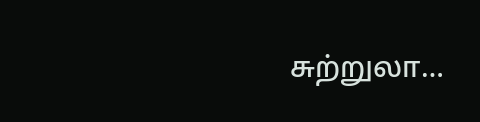சுற்றுலா…